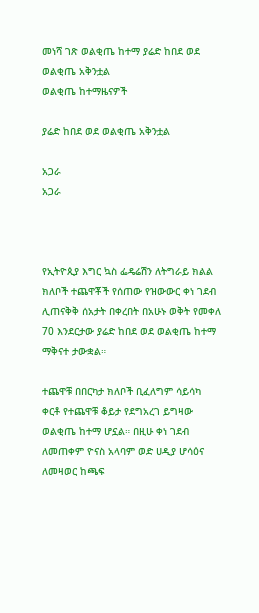መነሻ ገጽ ወልቂጤ ከተማ ያሬድ ከበደ ወደ ወልቂጤ አቅንቷል
ወልቂጤ ከተማዜናዎች

ያሬድ ከበደ ወደ ወልቂጤ አቅንቷል

አጋራ
አጋራ



የኢትዮጲያ እግር ኳስ ፌዴሬሽን ለትግራይ ክልል ክለቦች ተጨዋቾች የሰጠው የዝውውር ቀነ ገደብ ሊጠናቅቅ ሰአታት በቀረበት በአሁኑ ወቅት የመቀለ 70 እንደርታው ያሬድ ከበደ ወደ ወልቂጤ ከተማ ማቅናተ ታውቋል።

ተጨዋቹ በበርካታ ክለቦች ቢፈለግም ሳይሳካ
ቀርቶ የተጨዋቹ ቆይታ የደግአረገ ይግዛው ወልቂጤ ከተማ ሆኗል። በዚሁ ቀነ ገደብ ለመጠቀም ዮናስ አላባም ወድ ሀዲያ ሆሳዕና ለመዛወር ከጫፍ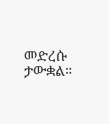መድረሱ ታውቋል።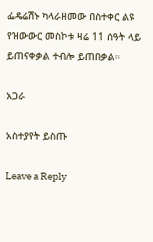ፌዴሬሽኑ ካላራዘመው በስተቀር ልዩ የዝውውር መስኮቱ ዛሬ 11 ሰዓት ላይ ይጠናቀቃል ተብሎ ይጠበቃል።

አጋራ

አስተያየት ይስጡ

Leave a Reply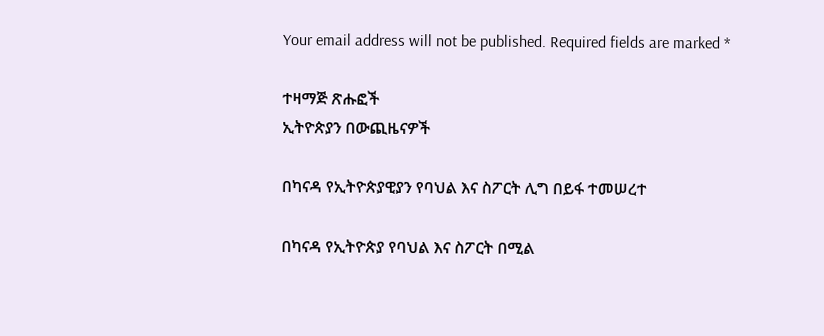Your email address will not be published. Required fields are marked *

ተዛማጅ ጽሑፎች
ኢትዮጵያን በውጪዜናዎች

በካናዳ የኢትዮጵያዊያን የባህል እና ስፖርት ሊግ በይፋ ተመሠረተ

በካናዳ የኢትዮጵያ የባህል እና ስፖርት በሚል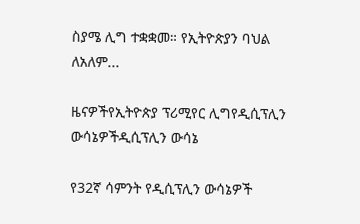ስያሜ ሊግ ተቋቋመ። የኢትዮጵያን ባህል ለአለም...

ዜናዎችየኢትዮጵያ ፕሪሚየር ሊግየዲሲፕሊን ውሳኔዎችዲሲፕሊን ውሳኔ

የ32ኛ ሳምንት የዲሲፕሊን ውሳኔዎች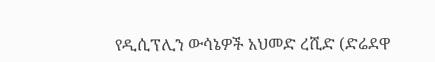የዲሲፕሊን ውሳኔዎች አህመድ ረሺድ (ድሬደዋ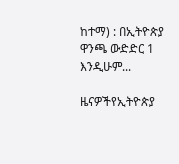ከተማ) : በኢትዮጵያ ዋንጫ ውድድር 1 እንዲሁም...

ዜናዎችየኢትዮጵያ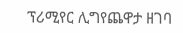ፕሪሚየር ሊግየጨዋታ ዘገባ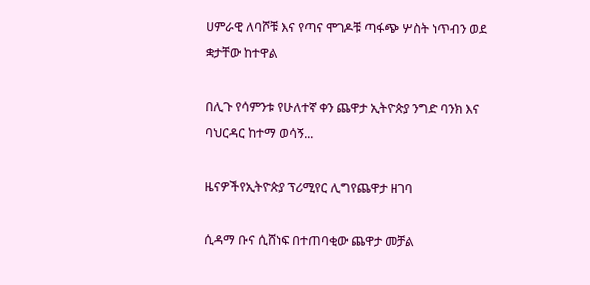ሀምራዊ ለባሾቹ እና የጣና ሞገዶቹ ጣፋጭ ሦስት ነጥብን ወደ ቋታቸው ከተዋል

በሊጉ የሳምንቱ የሁለተኛ ቀን ጨዋታ ኢትዮጵያ ንግድ ባንክ እና ባህርዳር ከተማ ወሳኝ...

ዜናዎችየኢትዮጵያ ፕሪሚየር ሊግየጨዋታ ዘገባ

ሲዳማ ቡና ሲሸነፍ በተጠባቂው ጨዋታ መቻል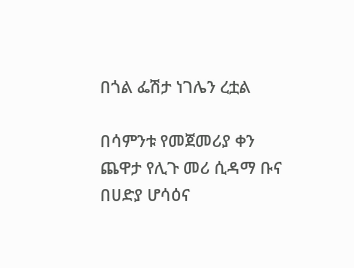በጎል ፌሽታ ነገሌን ረቷል

በሳምንቱ የመጀመሪያ ቀን ጨዋታ የሊጉ መሪ ሲዳማ ቡና በሀድያ ሆሳዕና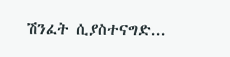ሽንፈት ሲያስተናግድ...